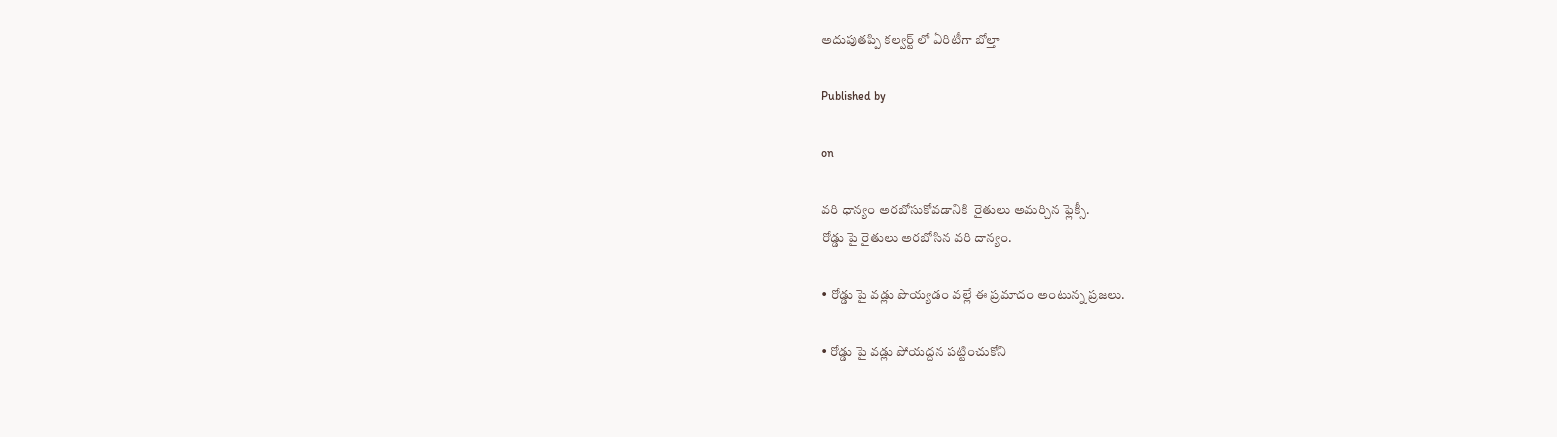అదుపుతప్పి కల్వర్ట్ లో ఏరిటీగా బోల్తా

Published by

on

వరి ధాన్యం అరబోసుకోవడానికి  రైతులు అమర్చిన ఫ్లెక్సీ.
రోడ్డు పై రైతులు అరబోసిన వరి దాన్యం.

• రోడ్డు పై వడ్లు పొయ్యడం వల్లే ఈ ప్రమాదం అంటున్న ప్రజలు.

• రోడ్డు పై వడ్లు పోయద్దన పట్టించుకోని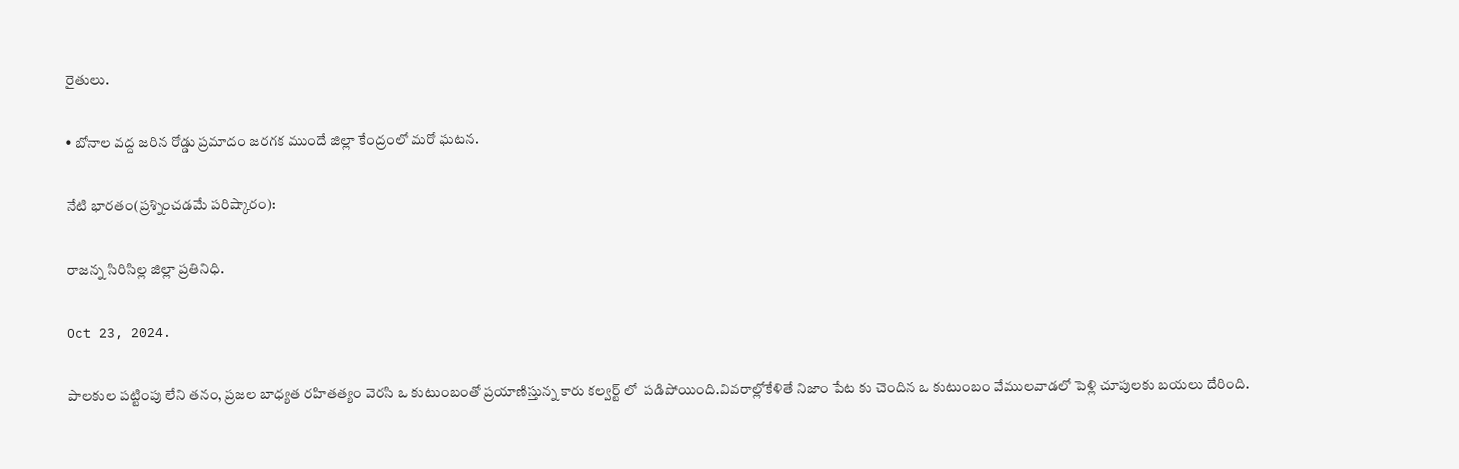రైతులు.

• బోనాల వద్ద జరిన రోడ్డు ప్రమాదం జరగక ముందే జిల్లా కేంద్రంలో మరో ఘటన.

నేటి భారతం(ప్రశ్నించడమే పరిష్కారం):

రాజన్న సిరిసిల్ల జిల్లా ప్రతినిధి.

Oct 23, 2024.

పాలకుల పట్టింపు లేని తనం, ప్రజల బాధ్యత రహితత్యం వెరసి ఒ కుటుంబంతో ప్రయాణిస్తున్న కారు కల్వర్ట్ లో  పడిపోయింది.వివరాల్లోకేళితే నిజాం పేట కు చెందిన ఒ కుటుంబం వేములవాడలో పెళ్లి చూపులకు బయలు దేరింది.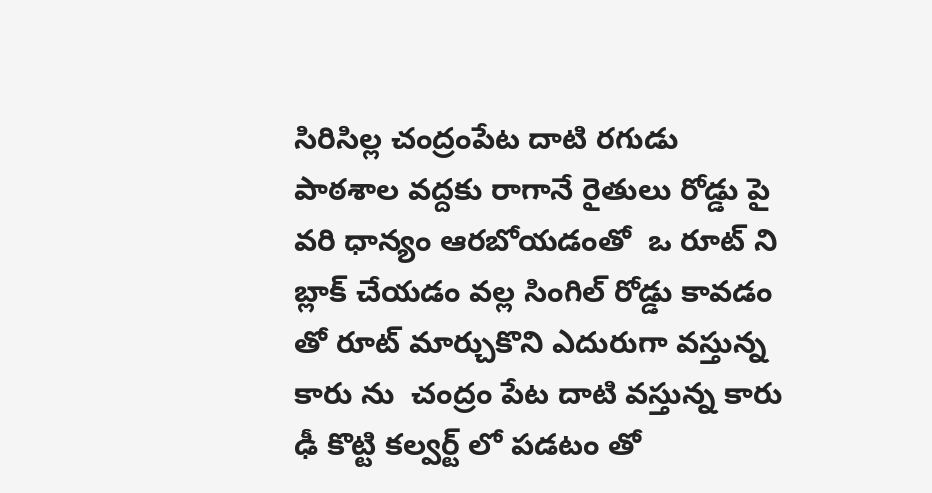సిరిసిల్ల చంద్రంపేట దాటి రగుడు పాఠశాల వద్దకు రాగానే రైతులు రోడ్డు పై వరి ధాన్యం ఆరబోయడంతో  ఒ రూట్ ని బ్లాక్ చేయడం వల్ల సింగిల్ రోడ్డు కావడం తో రూట్ మార్చుకొని ఎదురుగా వస్తున్న  కారు ను  చంద్రం పేట దాటి వస్తున్న కారు ఢీ కొట్టి కల్వర్ట్ లో పడటం తో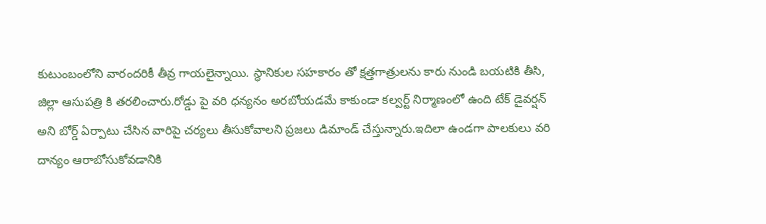కుటుంబంలోని వారందరికీ తీవ్ర గాయలైన్నాయి. స్థానికుల సహకారం తో క్షత్తగాత్రులను కారు నుండి బయటికి తీసి, జిల్లా ఆసుపత్రి కి తరలించారు.రోడ్డు పై వరి ధన్యనం అరబోయడమే కాకుండా కల్వర్ట్ నిర్మాణంలో ఉంది టేక్ డైవర్షన్ అని బోర్డ్ ఏర్పాటు చేసిన వారిపై చర్యలు తీసుకోవాలని ప్రజలు డిమాండ్ చేస్తున్నారు.ఇదిలా ఉండగా పాలకులు వరి దాన్యం ఆరాబోసుకోవడానికి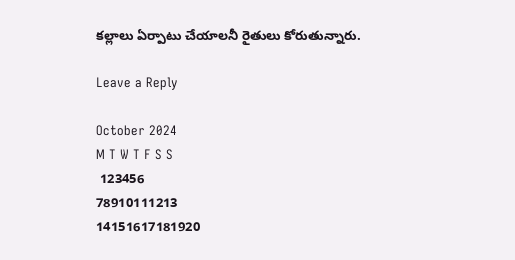కల్లాలు ఏర్పాటు చేయాలనీ రైతులు కోరుతున్నారు.

Leave a Reply

October 2024
M T W T F S S
 123456
78910111213
14151617181920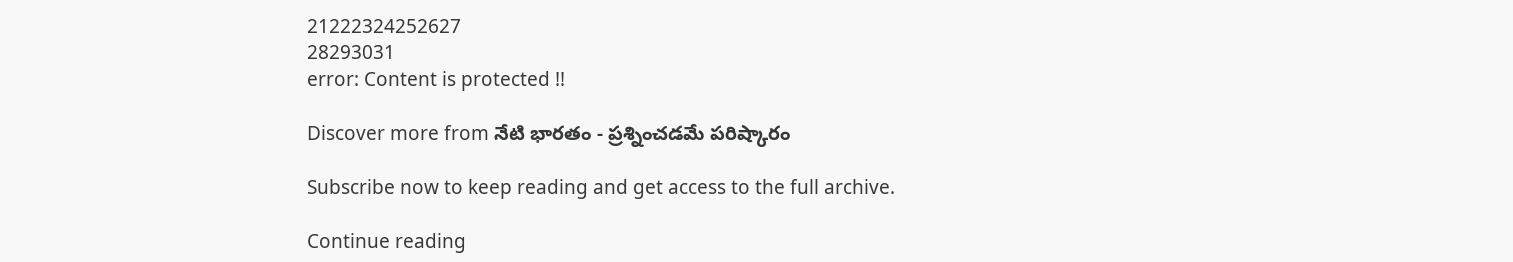21222324252627
28293031
error: Content is protected !!

Discover more from నేటి భారతం - ప్రశ్నించడమే పరిష్కారం

Subscribe now to keep reading and get access to the full archive.

Continue reading